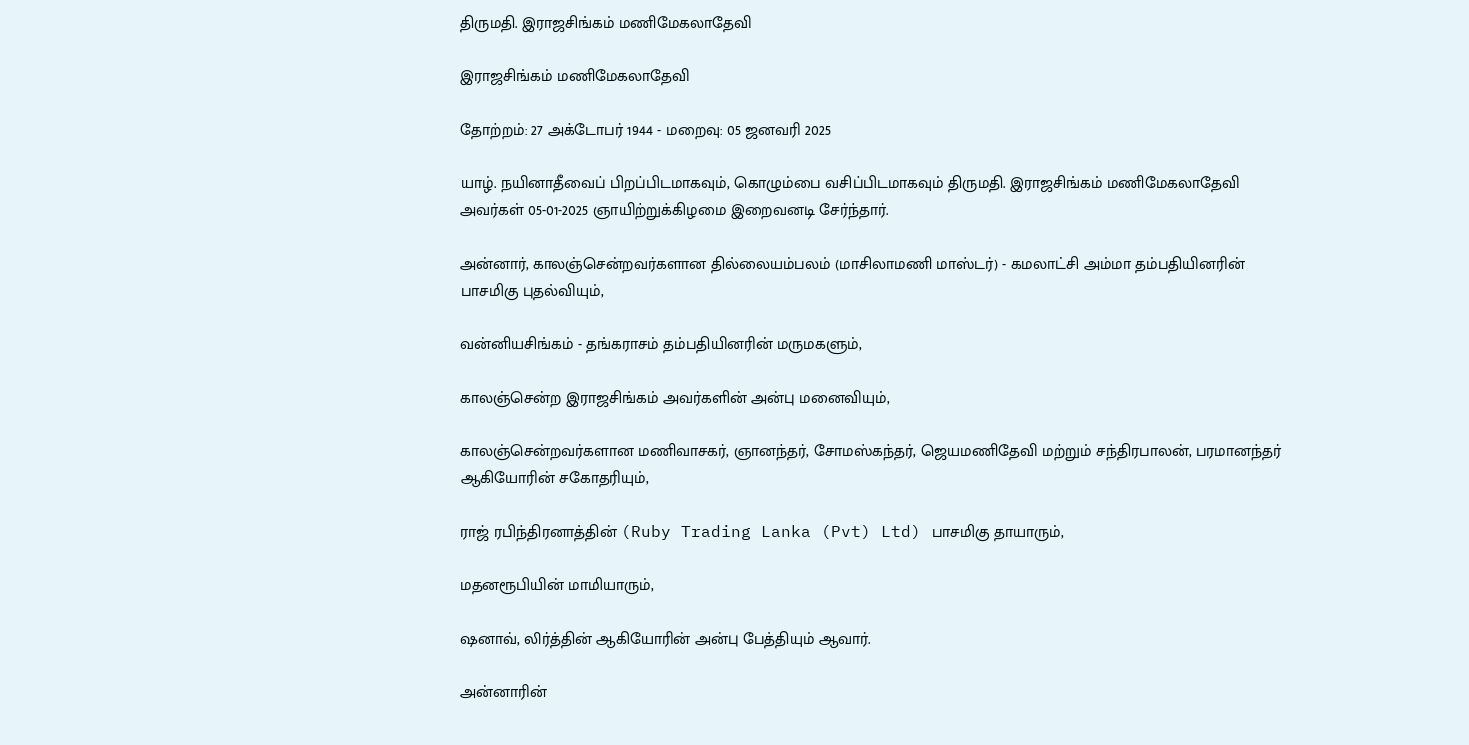திருமதி. இராஜசிங்கம் மணிமேகலாதேவி

இராஜசிங்கம் மணிமேகலாதேவி

தோற்றம்: 27 அக்டோபர் 1944 - மறைவு: 05 ஜனவரி 2025

யாழ். நயினாதீவைப் பிறப்பிடமாகவும், கொழும்பை வசிப்பிடமாகவும் திருமதி. இராஜசிங்கம் மணிமேகலாதேவி அவர்கள் 05-01-2025 ஞாயிற்றுக்கிழமை இறைவனடி சேர்ந்தார்.

அன்னார், காலஞ்சென்றவர்களான தில்லையம்பலம் (மாசிலாமணி மாஸ்டர்) - கமலாட்சி அம்மா தம்பதியினரின் பாசமிகு புதல்வியும்,

வன்னியசிங்கம் - தங்கராசம் தம்பதியினரின் மருமகளும்,

காலஞ்சென்ற இராஜசிங்கம் அவர்களின் அன்பு மனைவியும்,

காலஞ்சென்றவர்களான மணிவாசகர், ஞானந்தர், சோமஸ்கந்தர், ஜெயமணிதேவி மற்றும் சந்திரபாலன், பரமானந்தர் ஆகியோரின் சகோதரியும்,

ராஜ் ரபிந்திரனாத்தின் (Ruby Trading Lanka (Pvt) Ltd) பாசமிகு தாயாரும்,

மதனரூபியின் மாமியாரும்,

ஷனாவ், லிர்த்தின் ஆகியோரின் அன்பு பேத்தியும் ஆவார்.

அன்னாரின்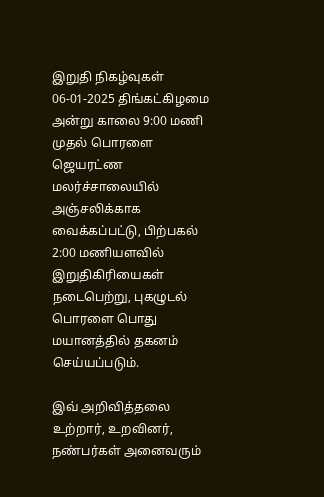இறுதி நிகழ்வுகள் 06-01-2025 திங்கட்கிழமை அன்று காலை 9:00 மணி முதல் பொரளை ஜெயரட்ண மலர்ச்சாலையில் அஞ்சலிக்காக வைக்கப்பட்டு, பிற்பகல் 2:00 மணியளவில் இறுதிகிரியைகள் நடைபெற்று, புகழுடல் பொரளை பொது மயானத்தில் தகனம் செய்யப்படும்.

இவ் அறிவித்தலை உற்றார், உறவினர், நண்பர்கள் அனைவரும்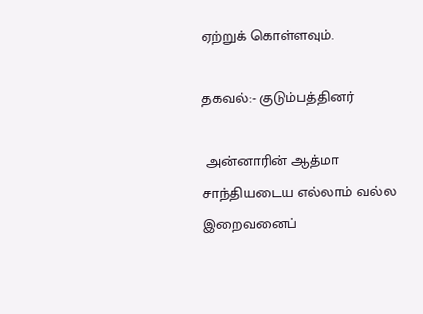ஏற்றுக் கொள்ளவும்.

தகவல்:- குடும்பத்தினர்

 அன்னாரின் ஆத்மா சாந்தியடைய எல்லாம் வல்ல இறைவனைப்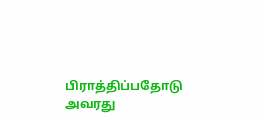பிராத்திப்பதோடு அவரது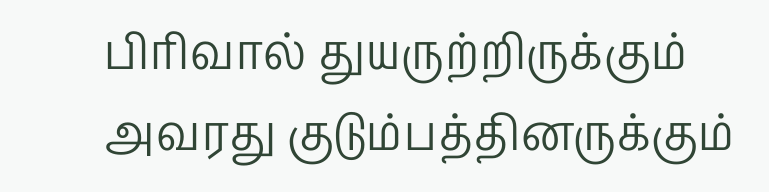பிரிவால் துயருற்றிருக்கும் அவரது குடும்பத்தினருக்கும்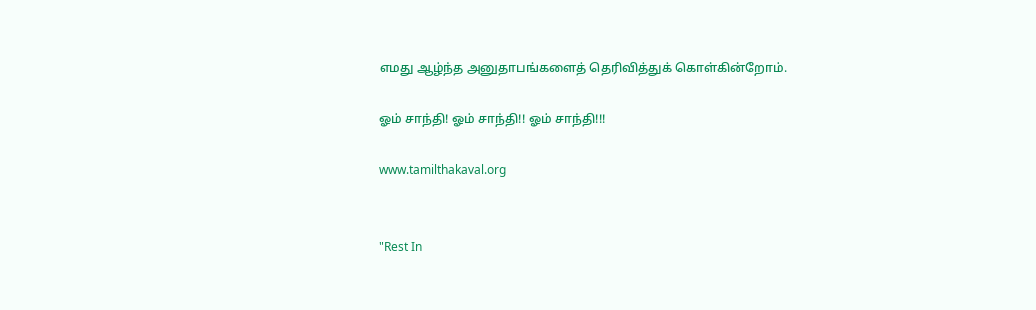எமது ஆழ்ந்த அனுதாபங்களைத் தெரிவித்துக் கொள்கின்றோம்.

ஓம் சாந்தி! ஓம் சாந்தி!! ஓம் சாந்தி!!!

www.tamilthakaval.org


"Rest In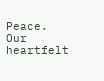Peace. Our heartfelt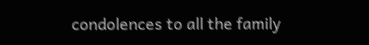condolences to all the family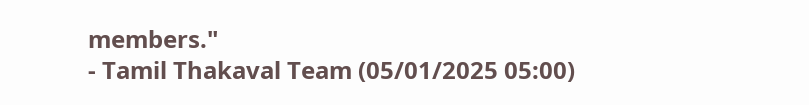members."
- Tamil Thakaval Team (05/01/2025 05:00)